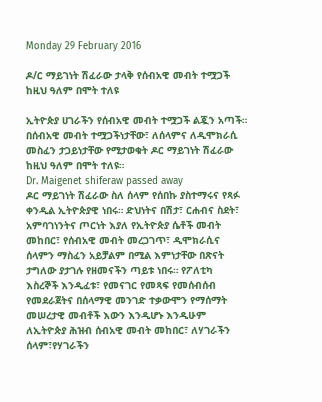Monday 29 February 2016

ዶ/ር ማይገነት ሽፈራው ታላቅ የሰብአዊ መብት ተሟጋች ከዚህ ዓለም በሞት ተለዩ

ኢትዮጵያ ሀገራችን የሰብአዊ መብት ተሟጋች ልጇን አጣች።
በሰብአዊ መብት ተሟጋችነታቸው፣ ለሰላምና ለዲሞክራሲ መስፈን ታጋይነታቸው የሚታወቁት ዶር ማይገነት ሽፈራው ከዚህ ዓለም በሞት ተለዩ።
Dr. Maigenet shiferaw passed away
ዶር ማይገነት ሽፈራው ስለ ሰላም የሰበኩ ያስተማሩና የጻፉ ቀንዲል ኢትዮጵያዊ ነበሩ። ድህነትና በሽታ፣ ርሐብና ስደት፣ አምባገነንትና ጦርነት እያለ የኢትዮጵያ ሴቶች መብት መከበር፣ የሰብአዊ መብት መረጋገጥ፣ ዲሞክራሲና ሰላምን ማስፈን አይቻልም በሚል እምነታቸው በጽናት ታግለው ያታገሉ የዘመናችን ጣይቱ ነበሩ። የፖለቲካ እስረኞች እንዲፈቱ፣ የመናገር የመጻፍ የመሰብሰብ የመደራጀትና በሰላማዊ መንገድ ተቃውሞን የማሰማት መሠረታዊ መብቶች እውን እንዲሆኑ እንዲሁም ለኢትዮጵያ ሕዝብ ሰብአዊ መብት መከበር፣ ለሃገራችን ሰላም፣የሃገራችን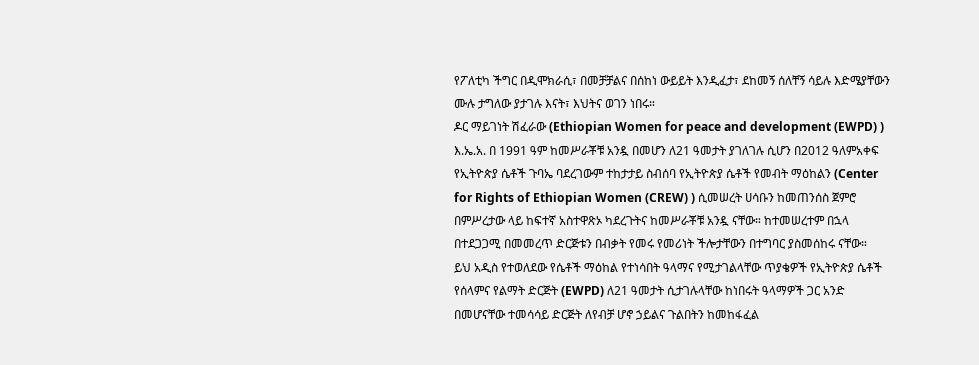የፖለቲካ ችግር በዲሞክራሲ፣ በመቻቻልና በሰከነ ውይይት እንዲፈታ፣ ደከመኝ ሰለቸኝ ሳይሉ እድሜያቸውን ሙሉ ታግለው ያታገሉ እናት፣ እህትና ወገን ነበሩ።
ዶር ማይገነት ሽፈራው (Ethiopian Women for peace and development (EWPD) ) እ.ኤ.አ. በ 1991 ዓም ከመሥራቾቹ አንዷ በመሆን ለ21 ዓመታት ያገለገሉ ሲሆን በ2012 ዓለምአቀፍ የኢትዮጵያ ሴቶች ጉባኤ ባደረገውም ተከታታይ ስብሰባ የኢትዮጵያ ሴቶች የመብት ማዕከልን (Center for Rights of Ethiopian Women (CREW) ) ሲመሠረት ሀሳቡን ከመጠንሰስ ጀምሮ በምሥረታው ላይ ከፍተኛ አስተዋጽኦ ካደረጉትና ከመሥራቾቹ አንዷ ናቸው። ከተመሠረተም በኋላ በተደጋጋሚ በመመረጥ ድርጅቱን በብቃት የመሩ የመሪነት ችሎታቸውን በተግባር ያስመሰከሩ ናቸው።
ይህ አዲስ የተወለደው የሴቶች ማዕከል የተነሳበት ዓላማና የሚታገልላቸው ጥያቄዎች የኢትዮጵያ ሴቶች የሰላምና የልማት ድርጅት (EWPD) ለ21 ዓመታት ሲታገሉላቸው ከነበሩት ዓላማዎች ጋር አንድ በመሆናቸው ተመሳሳይ ድርጅት ለየብቻ ሆኖ ኃይልና ጉልበትን ከመከፋፈል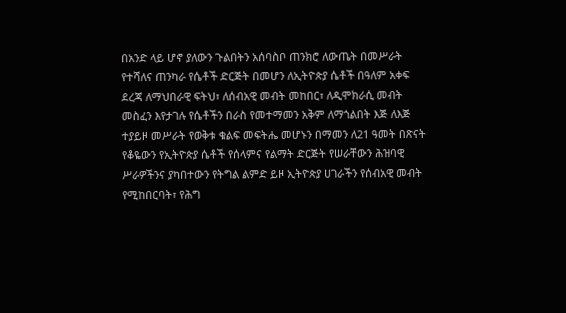በአንድ ላይ ሆኖ ያለውን ጉልበትን አሰባስቦ ጠንክሮ ለውጤት በመሥራት የተሻለና ጠንካራ የሴቶች ድርጅት በመሆን ለኢትዮጵያ ሴቶች በዓለም አቀፍ ደረጃ ለማህበራዊ ፍትህ፣ ለሰብአዊ መብት መከበር፣ ለዲሞክራሲ መብት መስፈን እየታገሉ የሴቶችን በራስ የመተማመን አቅም ለማጎልበት እጅ ለእጅ ተያይዞ መሥራት የወቅቱ ቁልፍ መፍትሔ መሆኑን በማመን ለ21 ዓመት በጽናት የቆዬውን የኢትዮጵያ ሴቶች የሰላምና የልማት ድርጅት የሠራቸውን ሕዝባዊ ሥራዎችንና ያካበተውን የትግል ልምድ ይዞ ኢትዮጵያ ሀገራችን የሰብአዊ መብት የሚከበርባት፣ የሕግ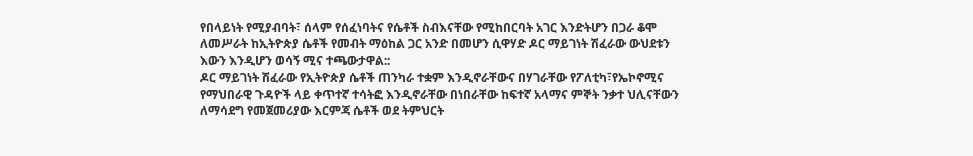የበላይነት የሚያብባት፣ ሰላም የሰፈነባትና የሴቶች ስብእናቸው የሚከበርባት አገር እንድትሆን በጋራ ቆሞ ለመሥራት ከኢትዮጵያ ሴቶች የመብት ማዕከል ጋር አንድ በመሆን ሲዋሃድ ዶር ማይገነት ሽፈራው ውህደቱን እውን እንዲሆን ወሳኝ ሚና ተጫውታዋል::
ዶር ማይገነት ሽፈራው የኢትዮጵያ ሴቶች ጠንካራ ተቋም እንዲኖራቸውና በሃገራቸው የፖለቲካ፣የኤኮኖሚና የማህበራዊ ጉዳዮች ላይ ቀጥተኛ ተሳትፎ እንዲኖራቸው በነበራቸው ከፍተኛ አላማና ምኞት ንቃተ ህሊናቸውን ለማሳደግ የመጀመሪያው እርምጃ ሴቶች ወደ ትምህርት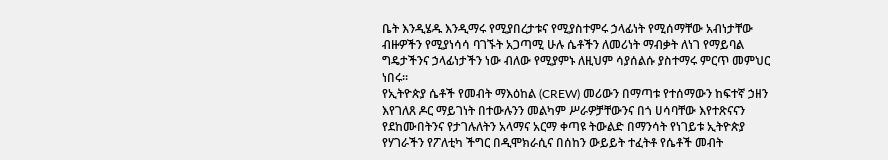ቤት እንዲሄዱ እንዲማሩ የሚያበረታቱና የሚያስተምሩ ኃላፊነት የሚሰማቸው አብነታቸው ብዙዎችን የሚያነሳሳ ባገኙት አጋጣሚ ሁሉ ሴቶችን ለመሪነት ማብቃት ለነገ የማይባል ግዴታችንና ኃላፊነታችን ነው ብለው የሚያምኑ ለዚህም ሳያሰልሱ ያስተማሩ ምርጥ መምህር ነበሩ።
የኢትዮጵያ ሴቶች የመብት ማእዕከል (CREW) መሪውን በማጣቱ የተሰማውን ከፍተኛ ኃዘን እየገለጸ ዶር ማይገነት በተውሉንን መልካም ሥራዎቻቸውንና በጎ ሀሳባቸው እየተጽናናን  የደከሙበትንና የታገሉለትን አላማና አርማ ቀጣዩ ትውልድ በማንሳት የነገይቱ ኢትዮጵያ  የሃገራችን የፖለቲካ ችግር በዲሞክራሲና በሰከን ውይይት ተፈትቶ የሴቶች መብት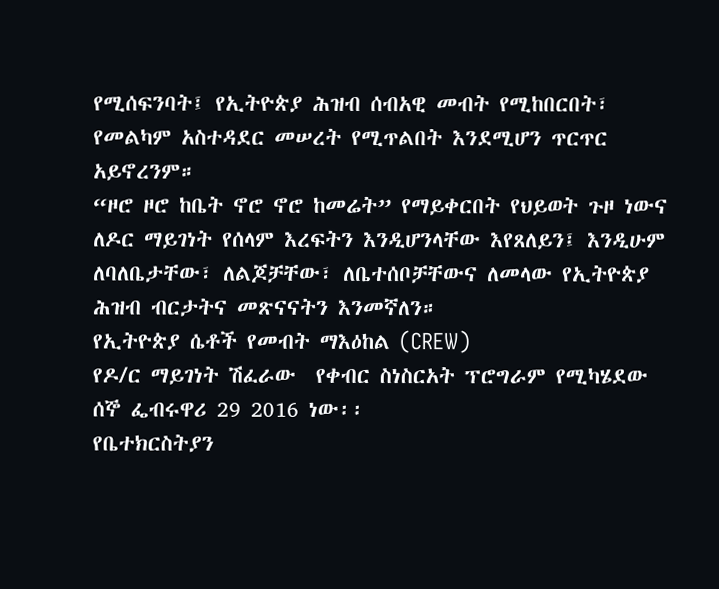የሚሰፍንባት፤ የኢትዮጵያ ሕዝብ ሰብአዊ መብት የሚከበርበት፣ የመልካም አስተዳደር መሠረት የሚጥልበት እንደሚሆን ጥርጥር  አይኖረንም።
“ዞሮ ዞሮ ከቤት ኖሮ ኖሮ ከመሬት” የማይቀርበት የህይወት ጉዞ ነውና ለዶር ማይገነት የሰላም እረፍትን እንዲሆንላቸው እየጸለይን፤ እንዲሁም ለባለቤታቸው፣ ለልጆቻቸው፣ ለቤተሰቦቻቸውና ለመላው የኢትዮጵያ ሕዝብ ብርታትና መጽናናትን እንመኛለን።
የኢትዮጵያ ሴቶች የመብት ማእዕከል (CREW)
የዶ/ር ማይገነት ሽፈራው  የቀብር ስነስርአት ፕሮግራም የሚካሄደው ሰኞ ፌብሩዋሪ 29 2016 ነው፡፡
የቤተክርስትያን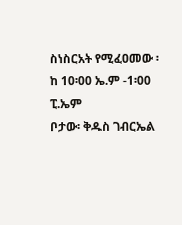ስነስርአት የሚፈዐመው ፡ ከ 10፡00 ኤ.ም -1፡00 ፒ.ኤም
ቦታው፡ ቅዱስ ገብርኤል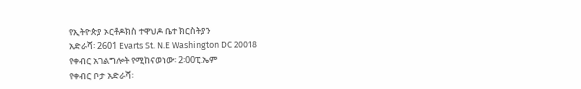የኢትዮጵያ ኦርቶዶክስ ተዋህዶ ቤተ ክርስትያን
አድራሻ፡ 2601 Evarts St. N.E Washington DC 20018
የቀብር አገልግሎት የሚከናወነው፡ 2፡00ፒ.ኤም
የቀብር ቦታ አድራሻ፡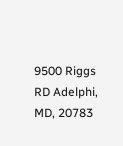9500 Riggs RD Adelphi, MD, 20783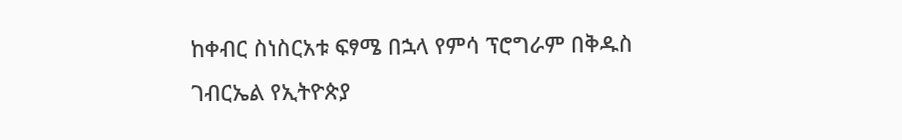ከቀብር ስነስርአቱ ፍፃሜ በኋላ የምሳ ፕሮግራም በቅዱስ ገብርኤል የኢትዮጵያ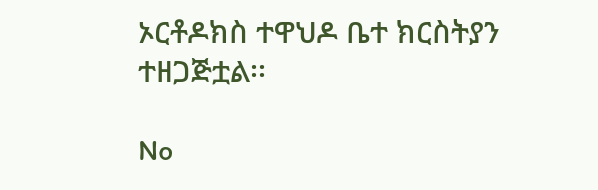ኦርቶዶክስ ተዋህዶ ቤተ ክርስትያን ተዘጋጅቷል፡፡

No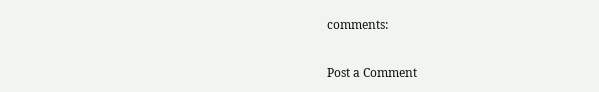comments:

Post a Comment